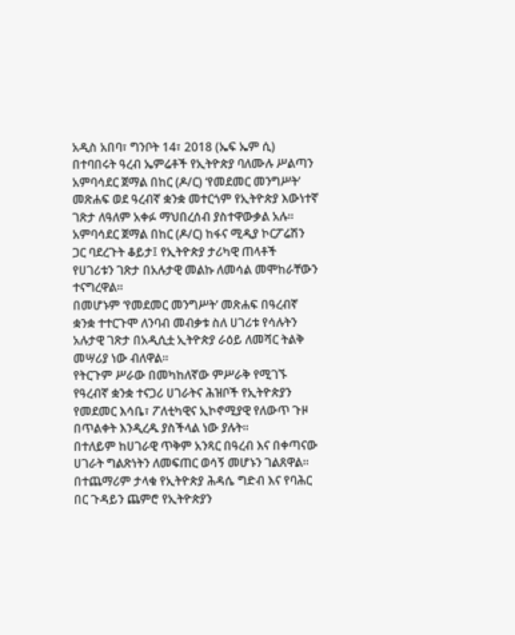አዲስ አበባ፣ ግንቦት 14፣ 2018 (ኤፍ ኤም ሲ) በተባበሩት ዓረብ ኤምሬቶች የኢትዮጵያ ባለሙሉ ሥልጣን አምባሳደር ጀማል በከር (ዶ/ር) ‘የመደመር መንግሥት’ መጽሐፍ ወደ ዓረብኛ ቋንቋ መተርጎም የኢትዮጵያ እውነተኛ ገጽታ ለዓለም አቀፉ ማህበረሰብ ያስተዋውቃል አሉ።
አምባሳደር ጀማል በከር (ዶ/ር) ከፋና ሚዲያ ኮርፖሬሽን ጋር ባደረጉት ቆይታ፤ የኢትዮጵያ ታሪካዊ ጠላቶች የሀገሪቱን ገጽታ በአሉታዊ መልኩ ለመሳል መሞከራቸውን ተናግረዋል።
በመሆኑም ‘የመደመር መንግሥት’ መጽሐፍ በዓረብኛ ቋንቋ ተተርጉሞ ለንባብ መብቃቱ ስለ ሀገሪቱ የሳሉትን አሉታዊ ገጽታ በአዲሲቷ ኢትዮጵያ ራዕይ ለመሻር ትልቅ መሣሪያ ነው ብለዋል።
የትርጉም ሥራው በመካከለኛው ምሥራቅ የሚገኙ የዓረብኛ ቋንቋ ተናጋሪ ሀገራትና ሕዝቦች የኢትዮጵያን የመደመር እሳቤ፣ ፖለቲካዊና ኢኮኖሚያዊ የለውጥ ጉዞ በጥልቀት እንዲረዱ ያስችላል ነው ያሉት።
በተለይም ከሀገራዊ ጥቅም አንጻር በዓረብ እና በቀጣናው ሀገራት ግልጽነትን ለመፍጠር ወሳኝ መሆኑን ገልጸዋል።
በተጨማሪም ታላቁ የኢትዮጵያ ሕዳሴ ግድብ እና የባሕር በር ጉዳይን ጨምሮ የኢትዮጵያን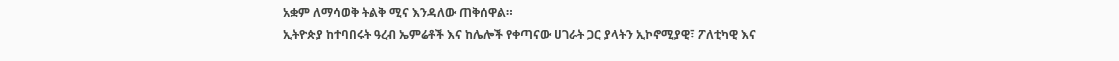አቋም ለማሳወቅ ትልቅ ሚና እንዳለው ጠቅሰዋል።
ኢትዮጵያ ከተባበሩት ዓረብ ኤምሬቶች እና ከሌሎች የቀጣናው ሀገራት ጋር ያላትን ኢኮኖሚያዊ፣ ፖለቲካዊ እና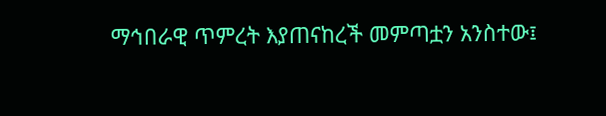ማኅበራዊ ጥምረት እያጠናከረች መምጣቷን አንስተው፤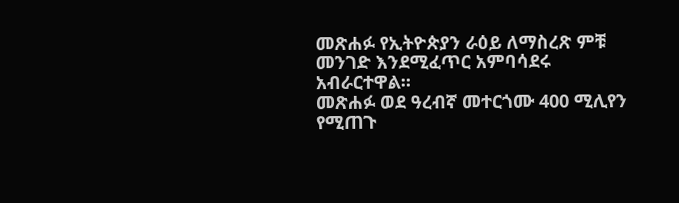መጽሐፉ የኢትዮጵያን ራዕይ ለማስረጽ ምቹ መንገድ እንደሚፈጥር አምባሳደሩ አብራርተዋል።
መጽሐፉ ወደ ዓረብኛ መተርጎሙ 400 ሚሊየን የሚጠጉ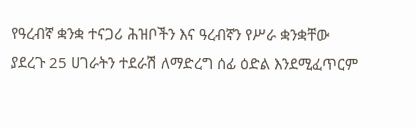የዓረብኛ ቋንቋ ተናጋሪ ሕዝቦችን እና ዓረብኛን የሥራ ቋንቋቸው ያደረጉ 25 ሀገራትን ተደራሽ ለማድረግ ሰፊ ዕድል እንደሚፈጥርም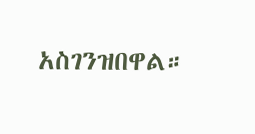አስገንዝበዋል።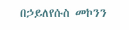በኃይለየሱስ መኮንን